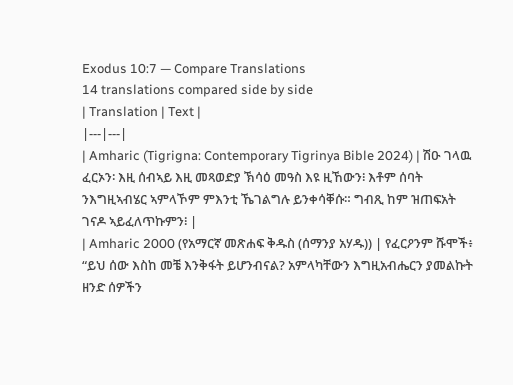Exodus 10:7 — Compare Translations
14 translations compared side by side
| Translation | Text |
|---|---|
| Amharic (Tigrigna: Contemporary Tigrinya Bible 2024) | ሽዑ ገላዉ ፈርኦን፡ እዚ ሰብኣይ እዚ መጻወድያ ኽሳዕ መዓስ እዩ ዚኸውን፧ እቶም ሰባት ንእግዚኣብሄር ኣምላኾም ምእንቲ ኼገልግሉ ይንቀሳቐሱ። ግብጺ ከም ዝጠፍአት ገናዶ ኣይፈለጥኩምን፧ |
| Amharic 2000 (የአማርኛ መጽሐፍ ቅዱስ (ሰማንያ አሃዱ)) | የፈርዖንም ሹሞች፥ “ይህ ሰው እስከ መቼ እንቅፋት ይሆንብናል? አምላካቸውን እግዚአብሔርን ያመልኩት ዘንድ ሰዎችን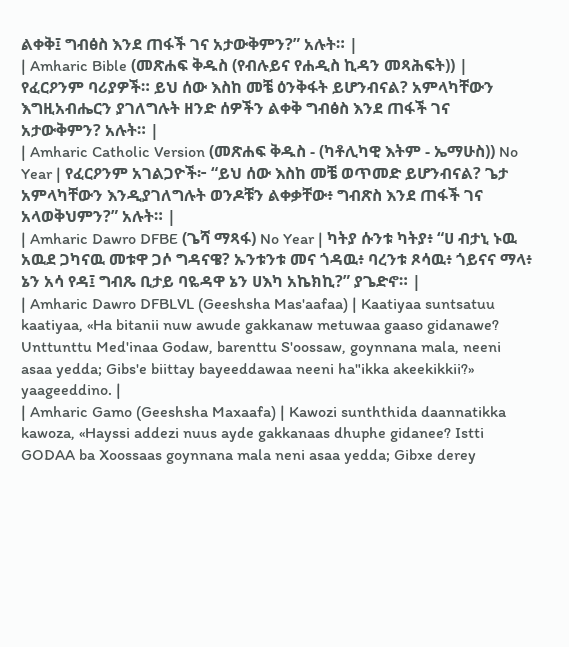ልቀቅ፤ ግብፅስ እንደ ጠፋች ገና አታውቅምን?” አሉት። |
| Amharic Bible (መጽሐፍ ቅዱስ (የብሉይና የሐዲስ ኪዳን መጻሕፍት)) | የፈርዖንም ባሪያዎች። ይህ ሰው እስከ መቼ ዕንቅፋት ይሆንብናል? አምላካቸውን እግዚአብሔርን ያገለግሉት ዘንድ ሰዎችን ልቀቅ ግብፅስ እንደ ጠፋች ገና አታውቅምን? አሉት። |
| Amharic Catholic Version (መጽሐፍ ቅዱስ - (ካቶሊካዊ እትም - ኤማሁስ)) No Year | የፈርዖንም አገልጋዮች፦ “ይህ ሰው እስከ መቼ ወጥመድ ይሆንብናል? ጌታ አምላካቸውን እንዲያገለግሉት ወንዶቹን ልቀቃቸው፥ ግብጽስ እንደ ጠፋች ገና አላወቅህምን?” አሉት። |
| Amharic Dawro DFBE (ጌሻ ማጻፋ) No Year | ካትያ ሱንቱ ካትያ፥ “ሀ ብታኒ ኑዉ አዉደ ጋካናዉ መቱዋ ጋሶ ግዳናዌ? ኡንቱንቱ መና ጎዳዉ፥ ባረንቱ ጾሳዉ፥ ጎይናና ማላ፥ ኔን አሳ የዳ፤ ግብጼ ቢታይ ባዬዳዋ ኔን ሀእካ አኬክኪ?” ያጌድኖ። |
| Amharic Dawro DFBLVL (Geeshsha Mas'aafaa) | Kaatiyaa suntsatuu kaatiyaa, «Ha bitanii nuw awude gakkanaw metuwaa gaaso gidanawe? Unttunttu Med'inaa Godaw, barenttu S'oossaw, goynnana mala, neeni asaa yedda; Gibs'e biittay bayeeddawaa neeni ha"ikka akeekikkii?» yaageeddino. |
| Amharic Gamo (Geeshsha Maxaafa) | Kawozi sunththida daannatikka kawoza, «Hayssi addezi nuus ayde gakkanaas dhuphe gidanee? Istti GODAA ba Xoossaas goynnana mala neni asaa yedda; Gibxe derey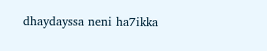dhaydayssa neni ha7ikka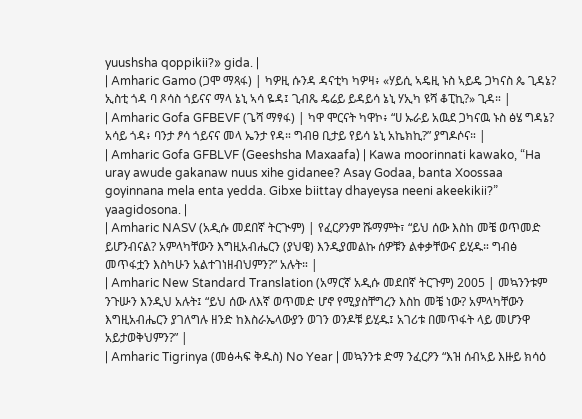yuushsha qoppikii?» gida. |
| Amharic Gamo (ጋሞ ማጻፋ) | ካዎዚ ሱንዳ ዳናቲካ ካዎዛ፥ «ሃይሲ ኣዴዚ ኑስ ኣይዴ ጋካናስ ጴ ጊዳኔ? ኢስቲ ጎዳ ባ ጾሳስ ጎይናና ማላ ኔኒ ኣሳ ዬዳ፤ ጊብጼ ዴሬይ ይዳይሳ ኔኒ ሃኢካ ዩሻ ቆፒኪ?» ጊዳ። |
| Amharic Gofa GFBEVF (ጌሻ ማፃፋ) | ካዋ ሞርናት ካዋኮ፥ “ሀ ኡራይ አዉደ ጋካናዉ ኑስ ፅሄ ግዳኔ? አሳይ ጎዳ፥ ባንታ ፆሳ ጎይናና መላ ኤንታ የዳ። ግብፀ ቢታይ የይሳ ኔኒ አኬክኪ?” ያግዶሶና። |
| Amharic Gofa GFBLVF (Geeshsha Maxaafa) | Kawa moorinnati kawako, “Ha uray awude gakanaw nuus xihe gidanee? Asay Godaa, banta Xoossaa goyinnana mela enta yedda. Gibxe biittay dhayeysa neeni akeekikii?” yaagidosona. |
| Amharic NASV (አዲሱ መደበኛ ትርጒም) | የፈርዖንም ሹማምት፣ “ይህ ሰው እስከ መቼ ወጥመድ ይሆንብናል? አምላካቸውን እግዚአብሔርን (ያህዌ) እንዲያመልኩ ሰዎቹን ልቀቃቸውና ይሂዱ። ግብፅ መጥፋቷን እስካሁን አልተገነዘብህምን?” አሉት። |
| Amharic New Standard Translation (አማርኛ አዲሱ መደበኛ ትርጉም) 2005 | መኳንንቱም ንጉሡን እንዲህ አሉት፤ “ይህ ሰው ለእኛ ወጥመድ ሆኖ የሚያስቸግረን እስከ መቼ ነው? አምላካቸውን እግዚአብሔርን ያገለግሉ ዘንድ ከእስራኤላውያን ወገን ወንዶቹ ይሂዱ፤ አገሪቱ በመጥፋት ላይ መሆንዋ አይታወቅህምን?” |
| Amharic Tigrinya (መፅሓፍ ቅዱስ) No Year | መኳንንቱ ድማ ንፈርዖን “እዝ ሰብኣይ እዙይ ክሳዕ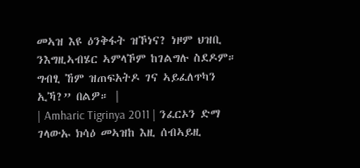መኣዝ እዩ ዕንቅፋት ዝኾነና? ነዞም ህዝቢ ንእግዚኣብሄር ኣምላኾም ከገልግሉ ስደዶም። ግብፂ ኸም ዝጠፍአትዶ ገና ኣይፈለጥካን ኢኻ?” በልዎ። |
| Amharic Tigrinya 2011 | ንፈርኦን ድማ ገላውኡ ክሳዕ መኣዝከ እዚ ሰብኣይዚ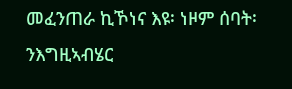መፈንጠራ ኪኾነና እዩ፡ ነዞም ሰባት፡ ንእግዚኣብሄር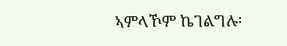ኣምላኾም ኬገልግሉ፡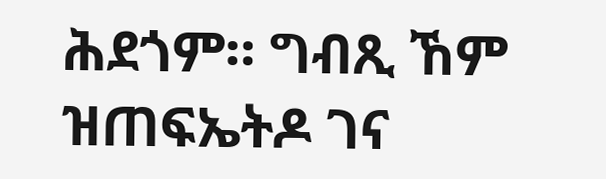ሕደጎም። ግብጺ ኸም ዝጠፍኤትዶ ገና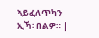ኣይፈለጥካን ኢኻ፡ በልዎ። |